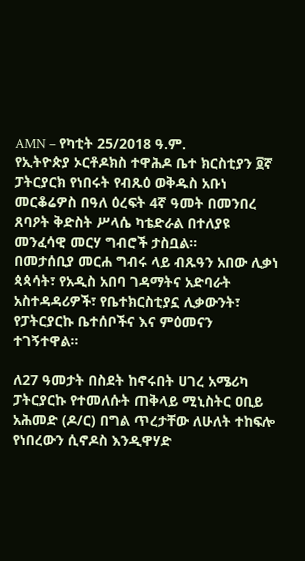AMN – የካቲት 25/2018 ዓ.ም.
የኢትዮጵያ ኦርቶዶክስ ተዋሕዶ ቤተ ክርስቲያን ፬ኛ ፓትርያርክ የነበሩት የብጹዕ ወቅዱስ አቡነ መርቆሬዎስ በዓለ ዕረፍት 4ኛ ዓመት በመንበረ ጸባዖት ቅድስት ሥላሴ ካቴድራል በተለያዩ መንፈሳዊ መርሃ ግብሮች ታስቧል፡፡
በመታሰቢያ መርሐ ግብሩ ላይ ብጹዓን አበው ሊቃነ ጳጳሳት፣ የአዲስ አበባ ገዳማትና አድባራት አስተዳዳሪዎች፣ የቤተክርስቲያኗ ሊቃውንት፣ የፓትርያርኩ ቤተሰቦችና እና ምዕመናን ተገኝተዋል።

ለ27 ዓመታት በስደት ከኖሩበት ሀገረ አሜሪካ ፓትርያርኩ የተመለሱት ጠቅላይ ሚኒስትር ዐቢይ አሕመድ (ዶ/ር) በግል ጥረታቸው ለሁለት ተከፍሎ የነበረውን ሲኖዶስ እንዲዋሃድ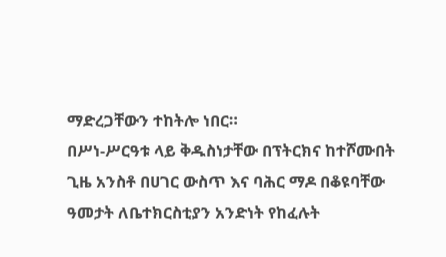ማድረጋቸውን ተከትሎ ነበር።
በሥነ-ሥርዓቱ ላይ ቅዱስነታቸው በፕትርክና ከተሾሙበት ጊዜ አንስቶ በሀገር ውስጥ እና ባሕር ማዶ በቆዩባቸው ዓመታት ለቤተክርስቲያን አንድነት የከፈሉት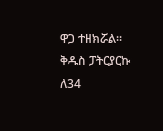ዋጋ ተዘክሯል።
ቅዱስ ፓትርያርኩ ለ34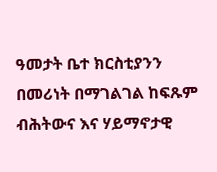ዓመታት ቤተ ክርስቲያንን በመሪነት በማገልገል ከፍጹም ብሕትውና እና ሃይማኖታዊ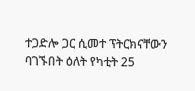ተጋድሎ ጋር ሲመተ ፕትርክናቸውን ባገኙበት ዕለት የካቲት 25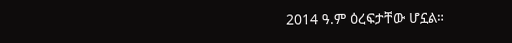2014 ዓ.ም ዕረፍታቸው ሆኗል።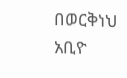በወርቅነህ አቢዮ